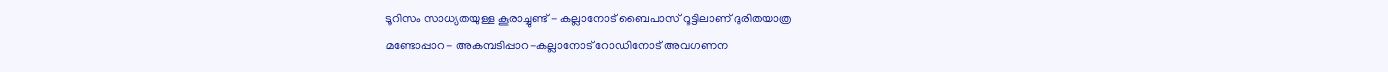ടൂറിസം സാധ്യതയുള്ള കൂരാച്ചുണ്ട് - കല്ലാനോട് ബൈപാസ് റൂട്ടിലാണ് ദുരിതയാത്ര
മണ്ടോപ്പാറ- അകമ്പടിപ്പാറ-കല്ലാനോട് റോഡിനോട് അവഗണന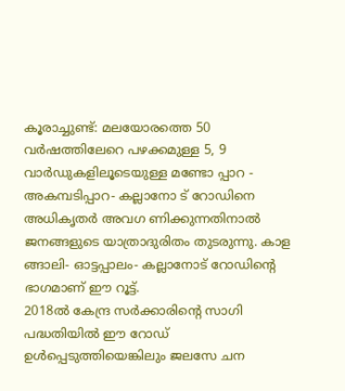കൂരാച്ചുണ്ട്: മലയോരത്തെ 50 വർഷത്തിലേറെ പഴക്കമുള്ള 5, 9 വാർഡുകളിലൂടെയുള്ള മണ്ടോ പ്പാറ - അകമ്പടിപ്പാറ- കല്ലാനോ ട് റോഡിനെ അധികൃതർ അവഗ ണിക്കുന്നതിനാൽ ജനങ്ങളുടെ യാത്രാദുരിതം തുടരുന്നു. കാള ങ്ങാലി- ഓട്ടപ്പാലം- കല്ലാനോട് റോഡിന്റെ ഭാഗമാണ് ഈ റൂട്ട്.
2018ൽ കേന്ദ്ര സർക്കാരിന്റെ സാഗി പദ്ധതിയിൽ ഈ റോഡ് ഉൾപ്പെടുത്തിയെങ്കിലും ജലസേ ചന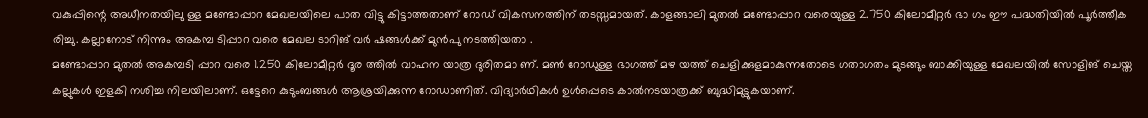വകുപ്പിന്റെ അധീനതയിലു ള്ള മണ്ടോപ്പാറ മേഖലയിലെ പാത വിട്ടു കിട്ടാത്തതാണ് റോഡ് വികസനത്തിന് തടസ്സമായത്. കാളങ്ങാലി മുതൽ മണ്ടോപ്പാറ വരെയുള്ള 2.750 കിലോമീറ്റർ ഭാ ഗം ഈ പദ്ധതിയിൽ പൂർത്തീക രിച്ചു. കല്ലാനോട് നിന്നും അകമ്പ ടിപ്പാറ വരെ മേഖല ടാറിങ് വർ ഷങ്ങൾക്ക് മുൻപു നടത്തിയതാ .
മണ്ടോപ്പാറ മുതൽ അകമ്പടി പ്പാറ വരെ 1.250 കിലോമീറ്റർ ദൂര ത്തിൽ വാഹന യാത്ര ദുരിതമാ ണ്. മൺ റോഡുള്ള ഭാഗത്ത് മഴ യത്ത് ചെളിക്കുളമാകുന്നതോടെ ഗതാഗതം മുടങ്ങും ബാക്കിയുള്ള മേഖലയിൽ സോളിങ് ചെയ്ത കല്ലുകൾ ഇളകി നശിച്ച നിലയിലാണ്. ഒട്ടേറെ കുടുംബങ്ങൾ ആശ്രയിക്കുന്ന റോഡാണിത്. വിദ്യാർഥികൾ ഉൾപ്പെടെ കാൽനടയാത്രക്ക് ബുദ്ധിമുട്ടുകയാണ്.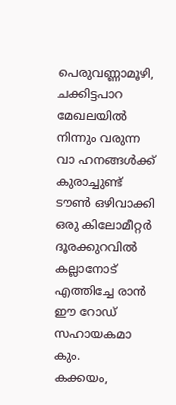പെരുവണ്ണാമൂഴി, ചക്കിട്ടപാറ മേഖലയിൽ നിന്നും വരുന്ന വാ ഹനങ്ങൾക്ക് കുരാച്ചുണ്ട് ടൗൺ ഒഴിവാക്കി ഒരു കിലോമീറ്റർ ദൂരക്കുറവിൽ കല്ലാനോട് എത്തിച്ചേ രാൻ ഈ റോഡ് സഹായകമാ കും.
കക്കയം,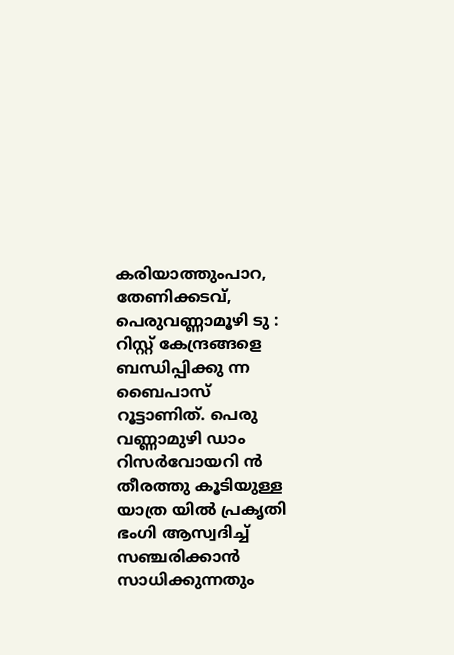കരിയാത്തുംപാറ, തേണിക്കടവ്, പെരുവണ്ണാമൂഴി ടു : റിസ്റ്റ് കേന്ദ്രങ്ങളെ ബന്ധിപ്പിക്കു ന്ന ബൈപാസ് റൂട്ടാണിത്. പെരു വണ്ണാമുഴി ഡാം റിസർവോയറി ൻ തീരത്തു കൂടിയുള്ള യാത്ര യിൽ പ്രകൃതി ഭംഗി ആസ്വദിച്ച് സഞ്ചരിക്കാൻ സാധിക്കുന്നതും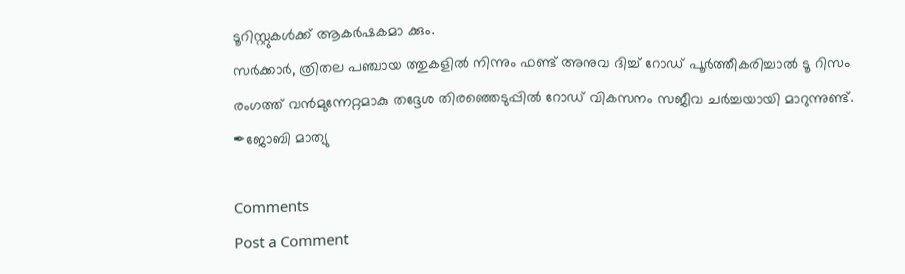ടൂറിസ്റ്റുകൾക്ക് ആകർഷകമാ ക്കും.
സർക്കാർ, ത്രിതല പഞ്ചായ ത്തുകളിൽ നിന്നും ഫണ്ട് അനുവ ദിച്ച് റോഡ് പൂർത്തീകരിച്ചാൽ ടൂ റിസം രംഗത്ത് വൻമുന്നേറ്റമാകു തദ്ദേശ തിരഞ്ഞെടുപ്പിൽ റോഡ് വികസനം സജീവ ചർച്ചയായി മാറുന്നുണ്ട്.
✒ജോബി മാത്യു

Comments
Post a Comment